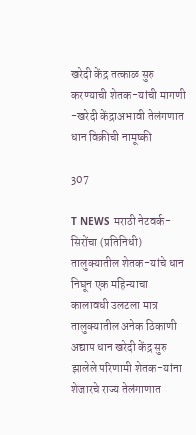खरेदी केंद्र तत्काळ सुरु करण्याची शेतक-यांची मागणी -खरेदी केंद्राअभावी तेलंगणात धान विक्रीची नामूष्की

307

T NEWS मराठी नेटवर्क-
सिरोंचा (प्रतिनिधी)
तालुक्यातील शेतक-यांचे धान निघून एक महिन्याचा कालावधी उलटला मात्र तालुक्यातील अनेक ठिकाणी अद्याप धान खरेदी केंद्र सुरु झालेले परिणामी शेतक-यांना शेजारचे राज्य तेलंगाणात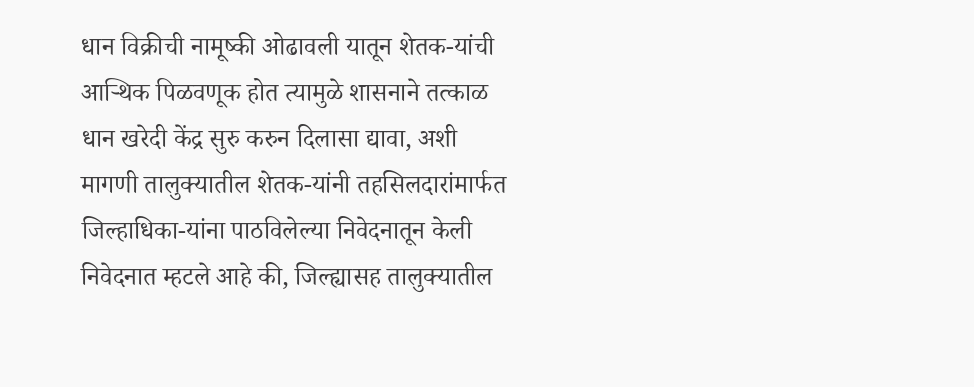धान विक्रीची नामूष्की ओढावली यातून शेतक-यांची आऱ्थिक पिळवणूक होत त्यामुळे शासनाने तत्काळ धान खरेदी केंद्र सुरु करुन दिलासा द्यावा, अशी मागणी तालुक्यातील शेतक-यांनी तहसिलदारांमार्फत जिल्हाधिका-यांना पाठविलेल्या निवेदनातून केली
निवेदनात म्हटले आहे की, जिल्ह्यासह तालुक्यातील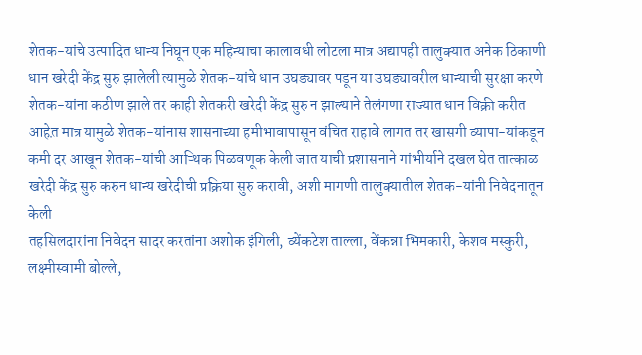शेतक-यांचे उत्पादित धान्य निघून एक महिन्याचा कालावधी लोटला मात्र अद्यापही तालुक्यात अनेक ठिकाणी धान खरेदी केंद्र सुरु झालेली त्यामुळे शेतक-यांचे धान उघड्यावर पडून या उघड्यावरील धान्याची सुरक्षा करणे शेतक-यांना कठीण झाले तर काही शेतकरी खरेदी केंद्र सुरु न झाल्याने तेलंगणा राज्यात धान विक्री करीत आहेत़ मात्र यामुळे शेतक-यांनास शासनाच्या हमीभावापासून वंचित राहावे लागत तर खासगी व्यापा-यांकडून कमी दर आखून शेतक-यांची आऱ्थिक पिळवणूक केली जात याची प्रशासनाने गांभीर्याने दखल घेत तात्काळ खरेदी केंद्र सुरु करुन धान्य खरेदीची प्रक्रिया सुरु करावी, अशी मागणी तालुक्यातील शेतक-यांनी निवेदनातून केली
तहसिलदारांना निवेदन सादर करतांना अशोक इंगिली, व्येंकटेश ताल्ला, वेंकन्ना भिमकारी, केशव मस्कुरी, लक्ष्मीस्वामी बोल्ले,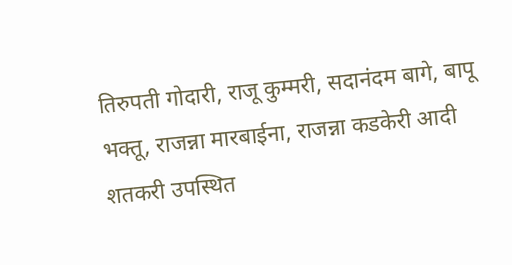तिरुपती गोदारी, राजू कुम्मरी, सदानंदम बागे, बापू भक्तू, राजन्ना मारबाईना, राजन्ना कडकेरी आदी शतकरी उपस्थित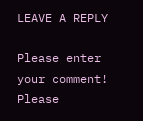LEAVE A REPLY

Please enter your comment!
Please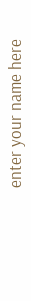enter your name here